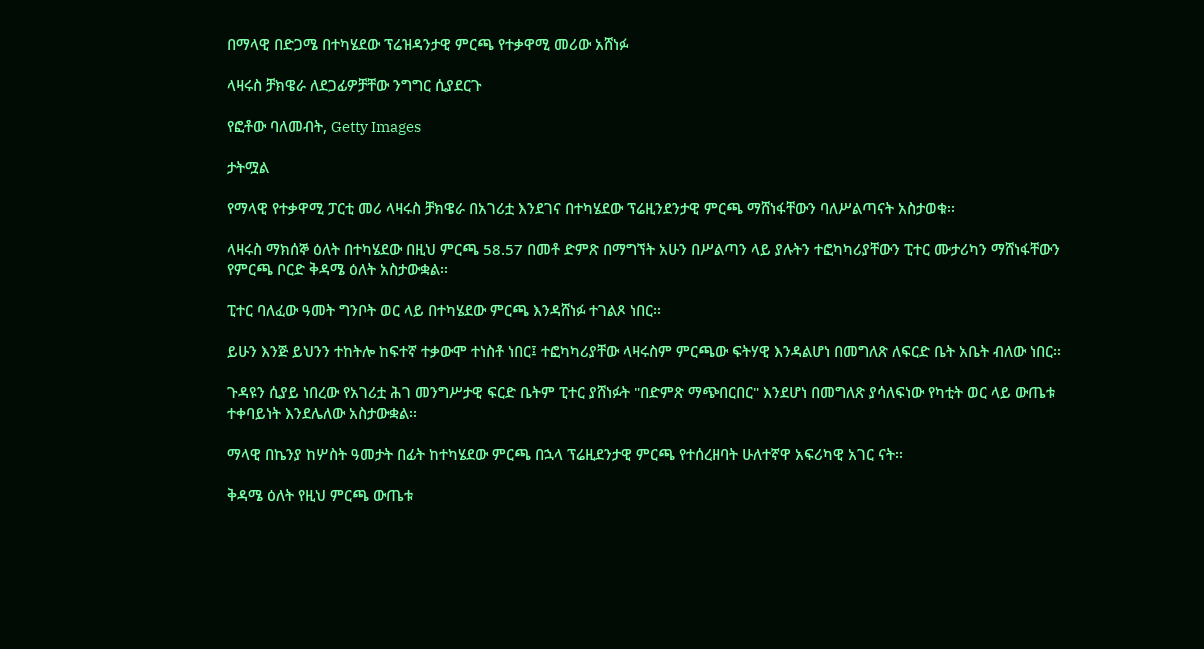በማላዊ በድጋሜ በተካሄደው ፕሬዝዳንታዊ ምርጫ የተቃዋሚ መሪው አሸነፉ

ላዛሩስ ቻክዌራ ለደጋፊዎቻቸው ንግግር ሲያደርጉ

የፎቶው ባለመብት, Getty Images

ታትሟል

የማላዊ የተቃዋሚ ፓርቲ መሪ ላዛሩስ ቻክዌራ በአገሪቷ እንደገና በተካሄደው ፕሬዚንደንታዊ ምርጫ ማሸነፋቸውን ባለሥልጣናት አስታወቁ፡፡

ላዛሩስ ማክሰኞ ዕለት በተካሄደው በዚህ ምርጫ 58.57 በመቶ ድምጽ በማግኘት አሁን በሥልጣን ላይ ያሉትን ተፎካካሪያቸውን ፒተር ሙታሪካን ማሸነፋቸውን የምርጫ ቦርድ ቅዳሜ ዕለት አስታውቋል፡፡

ፒተር ባለፈው ዓመት ግንቦት ወር ላይ በተካሄደው ምርጫ እንዳሸነፉ ተገልጾ ነበር፡፡

ይሁን እንጅ ይህንን ተከትሎ ከፍተኛ ተቃውሞ ተነስቶ ነበር፤ ተፎካካሪያቸው ላዛሩስም ምርጫው ፍትሃዊ እንዳልሆነ በመግለጽ ለፍርድ ቤት አቤት ብለው ነበር፡፡

ጉዳዩን ሲያይ ነበረው የአገሪቷ ሕገ መንግሥታዊ ፍርድ ቤትም ፒተር ያሸነፉት "በድምጽ ማጭበርበር" እንደሆነ በመግለጽ ያሳለፍነው የካቲት ወር ላይ ውጤቱ ተቀባይነት እንደሌለው አስታውቋል፡፡

ማላዊ በኬንያ ከሦስት ዓመታት በፊት ከተካሄደው ምርጫ በኋላ ፕሬዚደንታዊ ምርጫ የተሰረዘባት ሁለተኛዋ አፍሪካዊ አገር ናት፡፡

ቅዳሜ ዕለት የዚህ ምርጫ ውጤቱ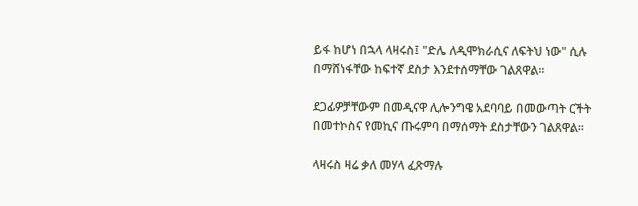ይፋ ከሆነ በኋላ ላዛሩስ፤ "ድሌ ለዲሞክራሲና ለፍትህ ነው" ሲሉ በማሸነፋቸው ከፍተኛ ደስታ እንደተሰማቸው ገልጸዋል፡፡

ደጋፊዎቻቸውም በመዲናዋ ሊሎንግዌ አደባባይ በመውጣት ርችት በመተኮስና የመኪና ጡሩምባ በማሰማት ደስታቸውን ገልጸዋል፡፡

ላዛሩስ ዛሬ ቃለ መሃላ ፈጽማሉ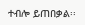ተብሎ ይጠበቃል፡፡